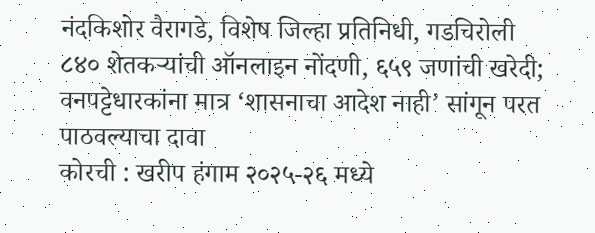नंदकिशोर वैरागडे, विशेष जिल्हा प्रतिनिधी, गडचिरोली
८४० शेतकऱ्यांची ऑनलाइन नोंदणी, ६५९ जणांची खरेदी; वनपट्टेधारकांना मात्र ‘शासनाचा आदेश नाही’ सांगून परत पाठवल्याचा दावा
कोरची : खरीप हंगाम २०२५-२६ मध्ये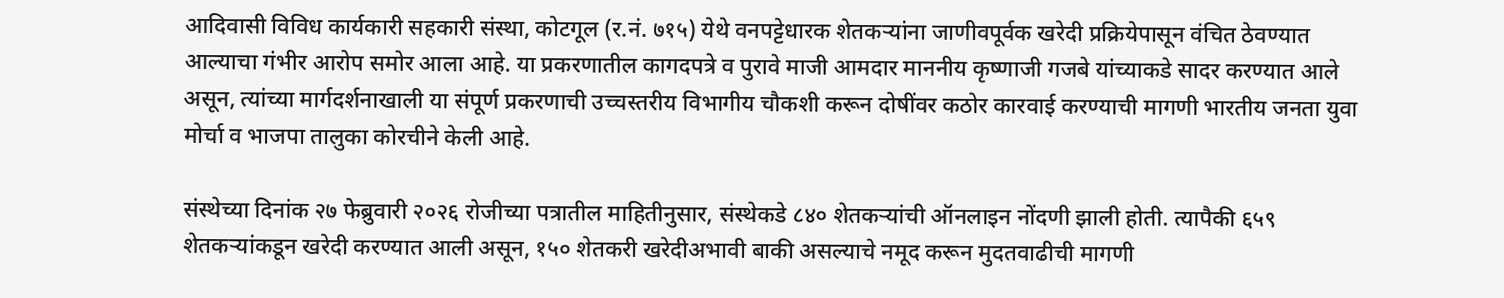आदिवासी विविध कार्यकारी सहकारी संस्था, कोटगूल (र.नं. ७१५) येथे वनपट्टेधारक शेतकऱ्यांना जाणीवपूर्वक खरेदी प्रक्रियेपासून वंचित ठेवण्यात आल्याचा गंभीर आरोप समोर आला आहे. या प्रकरणातील कागदपत्रे व पुरावे माजी आमदार माननीय कृष्णाजी गजबे यांच्याकडे सादर करण्यात आले असून, त्यांच्या मार्गदर्शनाखाली या संपूर्ण प्रकरणाची उच्चस्तरीय विभागीय चौकशी करून दोषींवर कठोर कारवाई करण्याची मागणी भारतीय जनता युवा मोर्चा व भाजपा तालुका कोरचीने केली आहे.

संस्थेच्या दिनांक २७ फेब्रुवारी २०२६ रोजीच्या पत्रातील माहितीनुसार, संस्थेकडे ८४० शेतकऱ्यांची ऑनलाइन नोंदणी झाली होती. त्यापैकी ६५९ शेतकऱ्यांकडून खरेदी करण्यात आली असून, १५० शेतकरी खरेदीअभावी बाकी असल्याचे नमूद करून मुदतवाढीची मागणी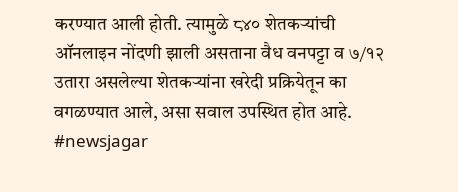करण्यात आली होती. त्यामुळे ८४० शेतकऱ्यांची ऑनलाइन नोंदणी झाली असताना वैध वनपट्टा व ७/१२ उतारा असलेल्या शेतकऱ्यांना खरेदी प्रक्रियेतून का वगळण्यात आले, असा सवाल उपस्थित होत आहे. #newsjagar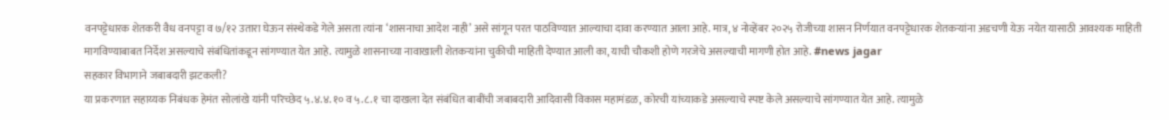वनपट्टेधारक शेतकरी वैध वनपट्टा व ७/१२ उतारा घेऊन संस्थेकडे गेले असता त्यांना ‘शासनाचा आदेश नाही’ असे सांगून परत पाठविण्यात आल्याचा दावा करण्यात आला आहे. मात्र, ४ नोव्हेंबर २०२५ रोजीच्या शासन निर्णयात वनपट्टेधारक शेतकऱ्यांना अडचणी येऊ नयेत यासाठी आवश्यक माहिती मागविण्याबाबत निर्देश असल्याचे संबंधितांकडून सांगण्यात येत आहे. त्यामुळे शासनाच्या नावाखाली शेतकऱ्यांना चुकीची माहिती देण्यात आली का, याची चौकशी होणे गरजेचे असल्याची मागणी होत आहे. #news jagar
सहकार विभागाने जबाबदारी झटकली?
या प्रकरणात सहाय्यक निबंधक हेमंत सोलांखे यांनी परिच्छेद ५.४.४.१० व ५.८.१ चा दाखला देत संबंधित बाबींची जबाबदारी आदिवासी विकास महामंडळ, कोरची यांच्याकडे असल्याचे स्पष्ट केले असल्याचे सांगण्यात येत आहे. त्यामुळे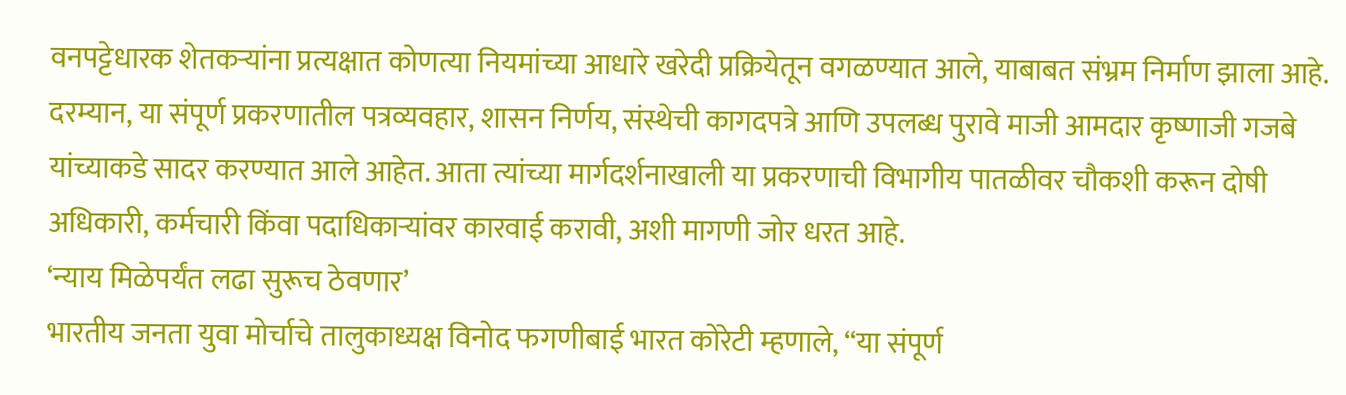वनपट्टेधारक शेतकऱ्यांना प्रत्यक्षात कोणत्या नियमांच्या आधारे खरेदी प्रक्रियेतून वगळण्यात आले, याबाबत संभ्रम निर्माण झाला आहे.
दरम्यान, या संपूर्ण प्रकरणातील पत्रव्यवहार, शासन निर्णय, संस्थेची कागदपत्रे आणि उपलब्ध पुरावे माजी आमदार कृष्णाजी गजबे यांच्याकडे सादर करण्यात आले आहेत. आता त्यांच्या मार्गदर्शनाखाली या प्रकरणाची विभागीय पातळीवर चौकशी करून दोषी अधिकारी, कर्मचारी किंवा पदाधिकाऱ्यांवर कारवाई करावी, अशी मागणी जोर धरत आहे.
‘न्याय मिळेपर्यंत लढा सुरूच ठेवणार’
भारतीय जनता युवा मोर्चाचे तालुकाध्यक्ष विनोद फगणीबाई भारत कोरेटी म्हणाले, “या संपूर्ण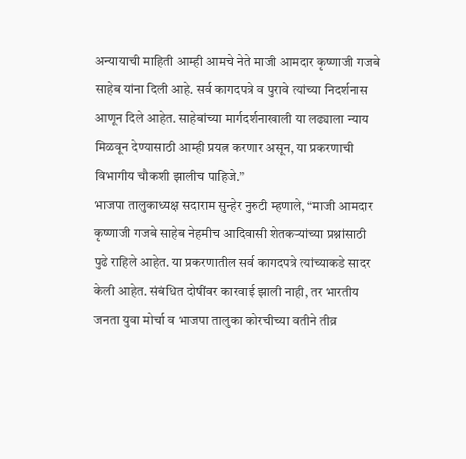अन्यायाची माहिती आम्ही आमचे नेते माजी आमदार कृष्णाजी गजबे साहेब यांना दिली आहे. सर्व कागदपत्रे व पुरावे त्यांच्या निदर्शनास आणून दिले आहेत. साहेबांच्या मार्गदर्शनाखाली या लढ्याला न्याय मिळवून देण्यासाठी आम्ही प्रयत्न करणार असून, या प्रकरणाची विभागीय चौकशी झालीच पाहिजे.”
भाजपा तालुकाध्यक्ष सदाराम सुन्हेर नुरुटी म्हणाले, “माजी आमदार कृष्णाजी गजबे साहेब नेहमीच आदिवासी शेतकऱ्यांच्या प्रश्नांसाठी पुढे राहिले आहेत. या प्रकरणातील सर्व कागदपत्रे त्यांच्याकडे सादर केली आहेत. संबंधित दोषींवर कारवाई झाली नाही, तर भारतीय जनता युवा मोर्चा व भाजपा तालुका कोरचीच्या वतीने तीव्र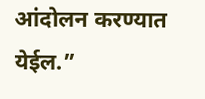आंदोलन करण्यात येईल.”